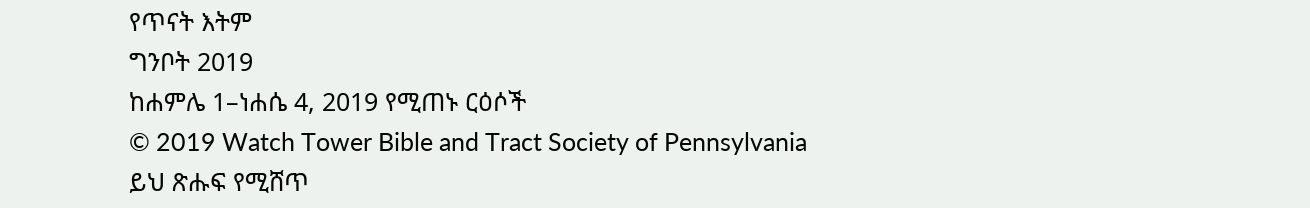የጥናት እትም
ግንቦት 2019
ከሐምሌ 1–ነሐሴ 4, 2019 የሚጠኑ ርዕሶች
© 2019 Watch Tower Bible and Tract Society of Pennsylvania
ይህ ጽሑፍ የሚሸጥ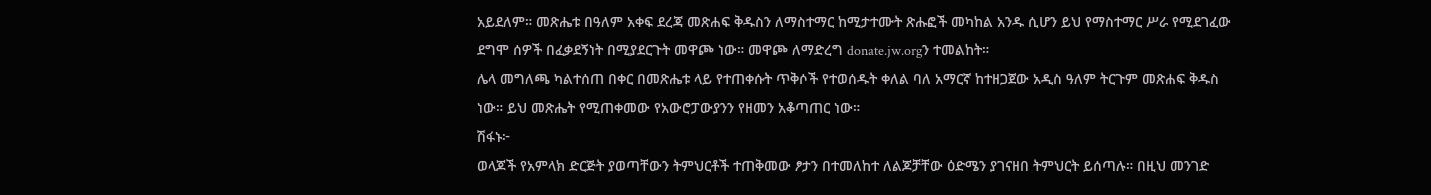አይደለም። መጽሔቱ በዓለም አቀፍ ደረጃ መጽሐፍ ቅዱስን ለማስተማር ከሚታተሙት ጽሑፎች መካከል አንዱ ሲሆን ይህ የማስተማር ሥራ የሚደገፈው ደግሞ ሰዎች በፈቃደኝነት በሚያደርጉት መዋጮ ነው። መዋጮ ለማድረግ donate.jw.orgን ተመልከት።
ሌላ መግለጫ ካልተሰጠ በቀር በመጽሔቱ ላይ የተጠቀሱት ጥቅሶች የተወሰዱት ቀለል ባለ አማርኛ ከተዘጋጀው አዲስ ዓለም ትርጉም መጽሐፍ ቅዱስ ነው። ይህ መጽሔት የሚጠቀመው የአውሮፓውያንን የዘመን አቆጣጠር ነው።
ሽፋኑ፦
ወላጆች የአምላክ ድርጅት ያወጣቸውን ትምህርቶች ተጠቅመው ፆታን በተመለከተ ለልጆቻቸው ዕድሜን ያገናዘበ ትምህርት ይሰጣሉ። በዚህ መንገድ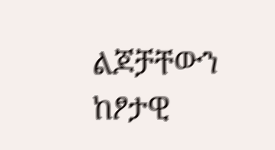ልጆቻቸውን ከፆታዊ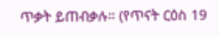ጥቃት ይጠብቃሉ። (የጥናት ርዕስ 19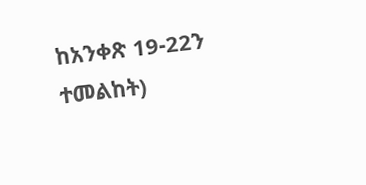ከአንቀጽ 19-22ን ተመልከት)